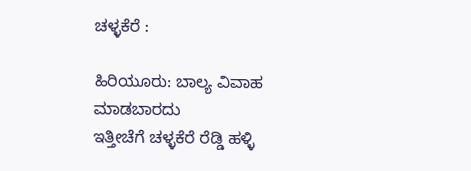ಚಳ್ಳಕೆರೆ :

ಹಿರಿಯೂರು: ಬಾಲ್ಯ ವಿವಾಹ ಮಾಡಬಾರದು
ಇತ್ತೀಚೆಗೆ ಚಳ್ಳಕೆರೆ ರೆಡ್ಡಿ ಹಳ್ಳಿ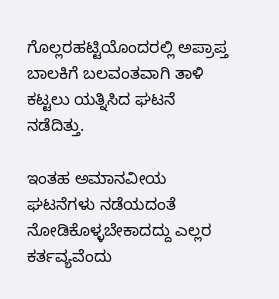ಗೊಲ್ಲರಹಟ್ಟಿಯೊಂದರಲ್ಲಿ ಅಪ್ರಾಪ್ತ
ಬಾಲಕಿಗೆ ಬಲವಂತವಾಗಿ ತಾಳಿ ಕಟ್ಟಲು ಯತ್ನಿಸಿದ ಘಟನೆ
ನಡೆದಿತ್ತು.

ಇಂತಹ ಅಮಾನವೀಯ ಘಟನೆಗಳು ನಡೆಯದಂತೆ
ನೋಡಿಕೊಳ್ಳಬೇಕಾದದ್ದು ಎಲ್ಲರ ಕರ್ತವ್ಯವೆಂದು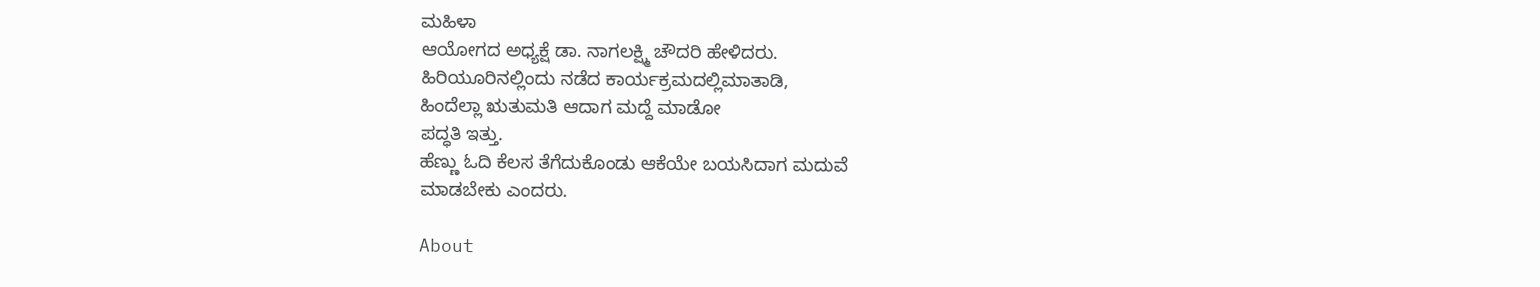ಮಹಿಳಾ
ಆಯೋಗದ ಅಧ್ಯಕ್ಷೆ ಡಾ. ನಾಗಲಕ್ಷ್ಮಿ ಚೌದರಿ ಹೇಳಿದರು.
ಹಿರಿಯೂರಿನಲ್ಲಿಂದು ನಡೆದ ಕಾರ್ಯಕ್ರಮದಲ್ಲಿಮಾತಾಡಿ,
ಹಿಂದೆಲ್ಲಾ ಋತುಮತಿ ಆದಾಗ ಮದ್ದೆ ಮಾಡೋ
ಪದ್ಧತಿ ಇತ್ತು.
ಹೆಣ್ಣು ಓದಿ ಕೆಲಸ ತೆಗೆದುಕೊಂಡು ಆಕೆಯೇ ಬಯಸಿದಾಗ ಮದುವೆ
ಮಾಡಬೇಕು ಎಂದರು.

About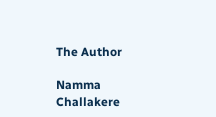The Author

Namma Challakere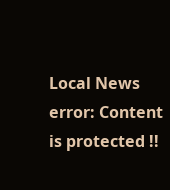Local News
error: Content is protected !!